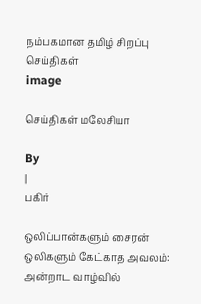நம்பகமான தமிழ் சிறப்பு செய்திகள்
image

செய்திகள் மலேசியா

By
|
பகிர்

ஒலிப்பான்களும் சைரன் ஒலிகளும் கேட்காத அவலம்: அன்றாட வாழ்வில்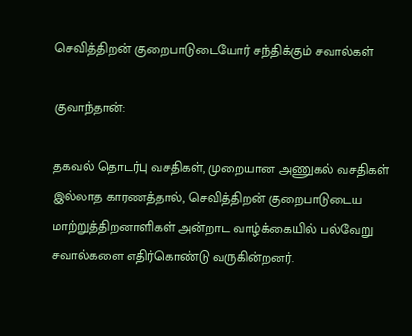செவித்திறன் குறைபாடுடையோர் சந்திக்கும் சவால்கள்

குவாந்தான்:

தகவல் தொடர்பு வசதிகள், முறையான அணுகல் வசதிகள் இல்லாத காரணத்தால், செவித்திறன் குறைபாடுடைய மாற்றுத்திறனாளிகள் அன்றாட வாழ்க்கையில் பல்வேறு சவால்களை எதிர்கொண்டு வருகின்றனர்.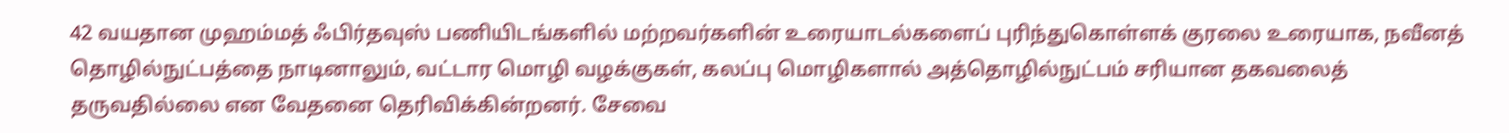42 வயதான முஹம்மத் ஃபிர்தவுஸ் பணியிடங்களில் மற்றவர்களின் உரையாடல்களைப் புரிந்துகொள்ளக் குரலை உரையாக, நவீனத் தொழில்நுட்பத்தை நாடினாலும், வட்டார மொழி வழக்குகள், கலப்பு மொழிகளால் அத்தொழில்நுட்பம் சரியான தகவலைத் தருவதில்லை என வேதனை தெரிவிக்கின்றனர். சேவை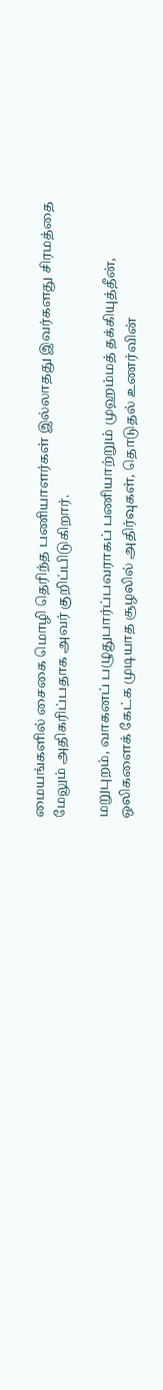மையங்களில் சைகை மொழி தெரிந்த பணியாளர்கள் இல்லாதது இவர்களது சிரமத்தை மேலும் அதிகரிப்பதாக அவர் குறிப்பிடுகிறார்.

மறுபுறம், வாகனப் பழுதுபார்ப்பவராகப் பணியாற்றும் முஹம்மத் தக்கியுத்தீன், ஒலிகளைக் கேட்க முடியாத சூழலில் அதிர்வுகள், தொடுதல் உணர்வின்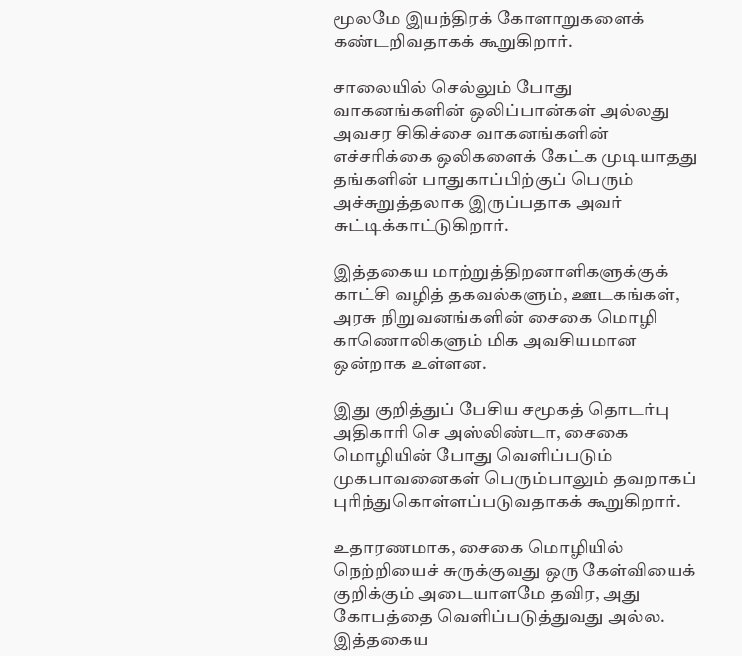மூலமே இயந்திரக் கோளாறுகளைக் கண்டறிவதாகக் கூறுகிறார்.

சாலையில் செல்லும் போது வாகனங்களின் ஒலிப்பான்கள் அல்லது அவசர சிகிச்சை வாகனங்களின் எச்சரிக்கை ஒலிகளைக் கேட்க முடியாதது தங்களின் பாதுகாப்பிற்குப் பெரும் அச்சுறுத்தலாக இருப்பதாக அவர் சுட்டிக்காட்டுகிறார்.

இத்தகைய மாற்றுத்திறனாளிகளுக்குக் காட்சி வழித் தகவல்களும், ஊடகங்கள், அரசு நிறுவனங்களின் சைகை மொழி காணொலிகளும் மிக அவசியமான ஒன்றாக உள்ளன.

இது குறித்துப் பேசிய சமூகத் தொடர்பு அதிகாரி செ அஸ்லிண்டா, சைகை மொழியின் போது வெளிப்படும் முகபாவனைகள் பெரும்பாலும் தவறாகப் புரிந்துகொள்ளப்படுவதாகக் கூறுகிறார்.

உதாரணமாக, சைகை மொழியில் நெற்றியைச் சுருக்குவது ஒரு கேள்வியைக் குறிக்கும் அடையாளமே தவிர, அது கோபத்தை வெளிப்படுத்துவது அல்ல. இத்தகைய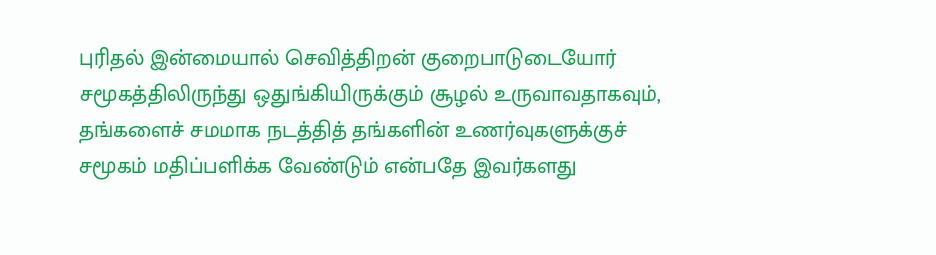புரிதல் இன்மையால் செவித்திறன் குறைபாடுடையோர் சமூகத்திலிருந்து ஒதுங்கியிருக்கும் சூழல் உருவாவதாகவும், தங்களைச் சமமாக நடத்தித் தங்களின் உணர்வுகளுக்குச் சமூகம் மதிப்பளிக்க வேண்டும் என்பதே இவர்களது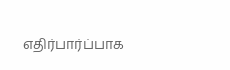எதிர்பார்ப்பாக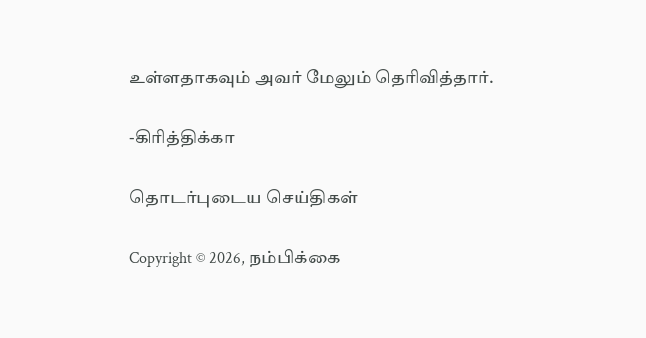உள்ளதாகவும் அவர் மேலும் தெரிவித்தார்.

-கிரித்திக்கா

தொடர்புடைய செய்திகள்

Copyright © 2026, நம்பிக்கை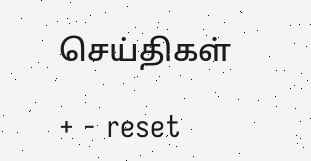செய்திகள்

+ - reset